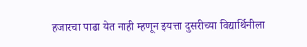हजारचा पाढा येत नाही म्हणून इयत्ता दुसरीच्या विद्यार्थिनीला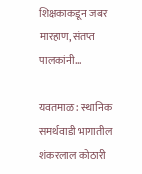शिक्षकाकडून जबर मारहाण, संतप्त पालकांनी…

यवतमाळ : स्थानिक समर्थवाडी भागातील शंकरलाल कोठारी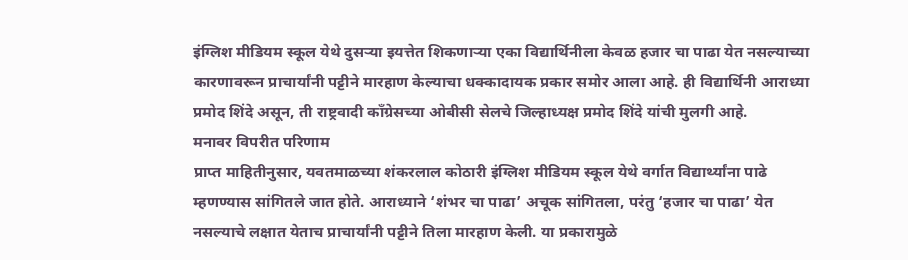इंग्लिश मीडियम स्कूल येथे दुसऱ्या इयत्तेत शिकणाऱ्या एका विद्यार्थिनीला केवळ हजार चा पाढा येत नसल्याच्या कारणावरून प्राचार्यांनी पट्टीने मारहाण केल्याचा धक्कादायक प्रकार समोर आला आहे. ही विद्यार्थिनी आराध्या प्रमोद शिंदे असून, ती राष्ट्रवादी काँग्रेसच्या ओबीसी सेलचे जिल्हाध्यक्ष प्रमोद शिंदे यांची मुलगी आहे.
मनावर विपरीत परिणाम
प्राप्त माहितीनुसार, यवतमाळच्या शंकरलाल कोठारी इंग्लिश मीडियम स्कूल येथे वर्गात विद्यार्थ्यांना पाढे म्हणण्यास सांगितले जात होते. आराध्याने ‘शंभर चा पाढा’ अचूक सांगितला, परंतु ‘हजार चा पाढा’ येत नसल्याचे लक्षात येताच प्राचार्यांनी पट्टीने तिला मारहाण केली. या प्रकारामुळे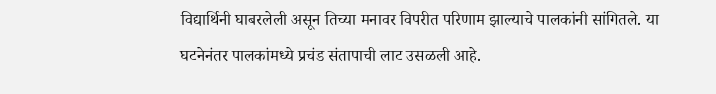विद्यार्थिनी घाबरलेली असून तिच्या मनावर विपरीत परिणाम झाल्याचे पालकांनी सांगितले. या घटनेनंतर पालकांमध्ये प्रचंड संतापाची लाट उसळली आहे.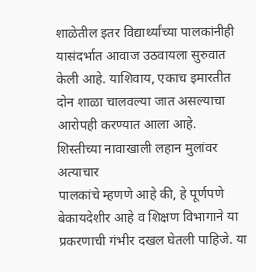शाळेतील इतर विद्यार्थ्यांच्या पालकांनीही यासंदर्भात आवाज उठवायला सुरुवात केली आहे. याशिवाय, एकाच इमारतीत दोन शाळा चालवल्या जात असल्याचा आरोपही करण्यात आला आहे.
शिस्तीच्या नावाखाली लहान मुलांवर अत्याचार
पालकांचे म्हणणे आहे की, हे पूर्णपणे बेकायदेशीर आहे व शिक्षण विभागाने या प्रकरणाची गंभीर दखल घेतली पाहिजे. या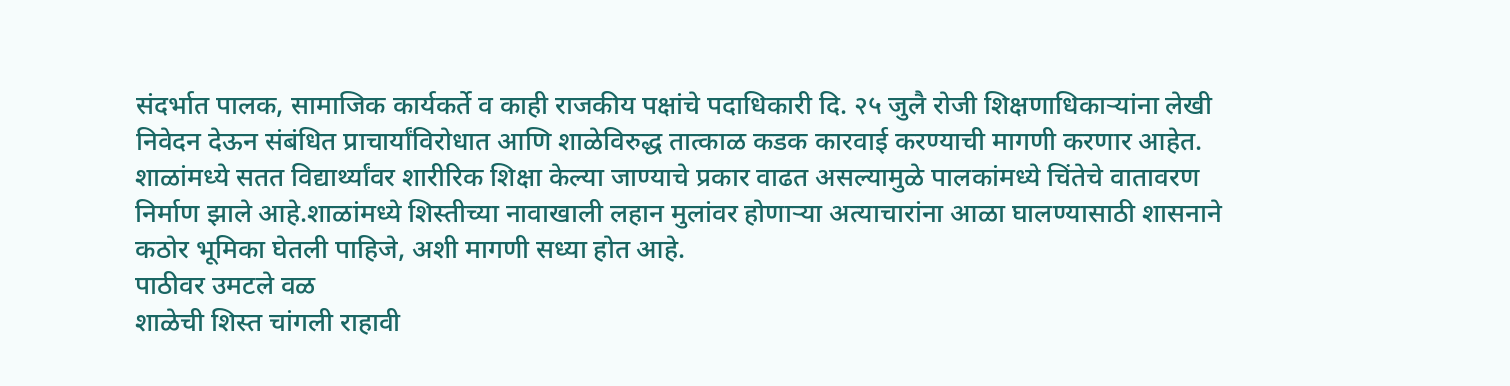संदर्भात पालक, सामाजिक कार्यकर्ते व काही राजकीय पक्षांचे पदाधिकारी दि. २५ जुलै रोजी शिक्षणाधिकाऱ्यांना लेखी निवेदन देऊन संबंधित प्राचार्यांविरोधात आणि शाळेविरुद्ध तात्काळ कडक कारवाई करण्याची मागणी करणार आहेत. शाळांमध्ये सतत विद्यार्थ्यांवर शारीरिक शिक्षा केल्या जाण्याचे प्रकार वाढत असल्यामुळे पालकांमध्ये चिंतेचे वातावरण निर्माण झाले आहे.शाळांमध्ये शिस्तीच्या नावाखाली लहान मुलांवर होणाऱ्या अत्याचारांना आळा घालण्यासाठी शासनाने कठोर भूमिका घेतली पाहिजे, अशी मागणी सध्या होत आहे.
पाठीवर उमटले वळ
शाळेची शिस्त चांगली राहावी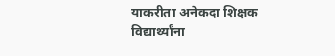याकरीता अनेकदा शिक्षक विद्यार्थ्यांना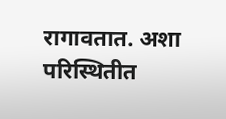रागावतात. अशा परिस्थितीत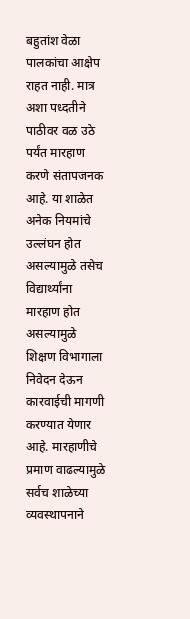बहुतांश वेळा पालकांचा आक्षेप राहत नाही. मात्र अशा पध्दतीने पाठीवर वळ उठे पर्यंत मारहाण करणे संतापजनक आहे. या शाळेत अनेक नियमांचे उल्लंघन होत असल्यामुळे तसेच विद्यार्थ्यांना मारहाण होत असल्यामुळे शिक्षण विभागाला निवेदन देऊन कारवाईची मागणी करण्यात येणार आहे. मारहाणीचे प्रमाण वाढल्यामुळे सर्वच शाळेच्या व्यवस्थापनाने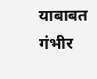याबाबत गंभीर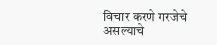विचार करणे गरजेचे असल्याचे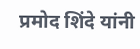प्रमोद शिंदे यांनी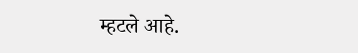म्हटले आहे.